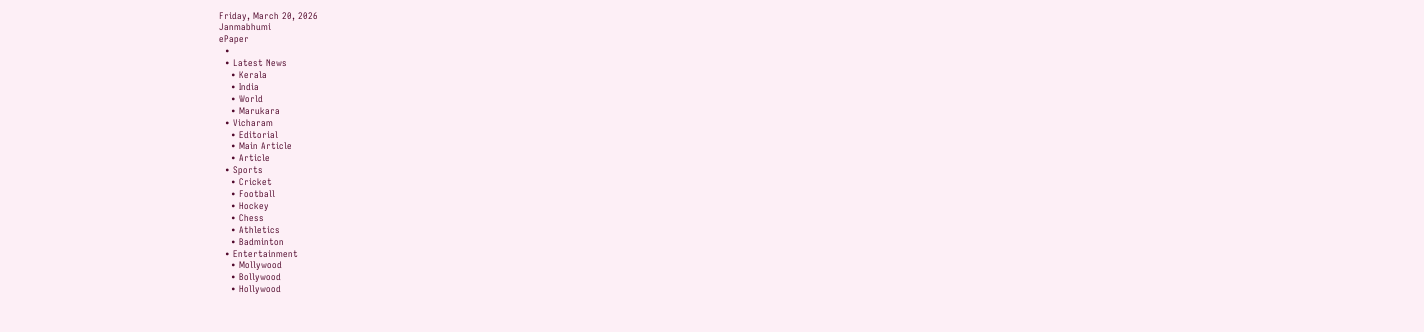Friday, March 20, 2026
Janmabhumi
ePaper
  •
  • Latest News
    • Kerala
    • India
    • World
    • Marukara
  • Vicharam
    • Editorial
    • Main Article
    • Article
  • Sports
    • Cricket
    • Football
    • Hockey
    • Chess
    • Athletics
    • Badminton
  • Entertainment
    • Mollywood
    • Bollywood
    • Hollywood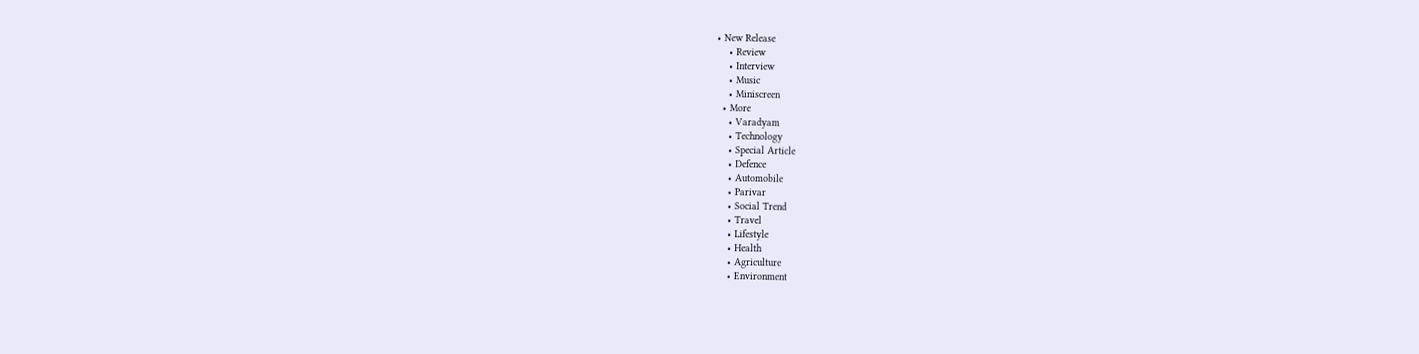• New Release
    • Review
    • Interview
    • Music
    • Miniscreen
  • More
    • Varadyam
    • Technology
    • Special Article
    • Defence
    • Automobile
    • Parivar
    • Social Trend
    • Travel
    • Lifestyle
    • Health
    • Agriculture
    • Environment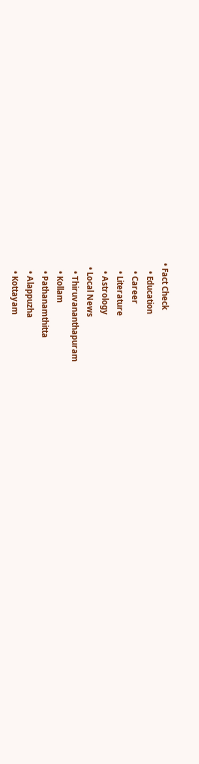• Fact Check
    • Education
    • Career
    • Literature
    • Astrology
  • Local News
    • Thiruvananthapuram
    • Kollam
    • Pathanamthitta
    • Alappuzha
    • Kottayam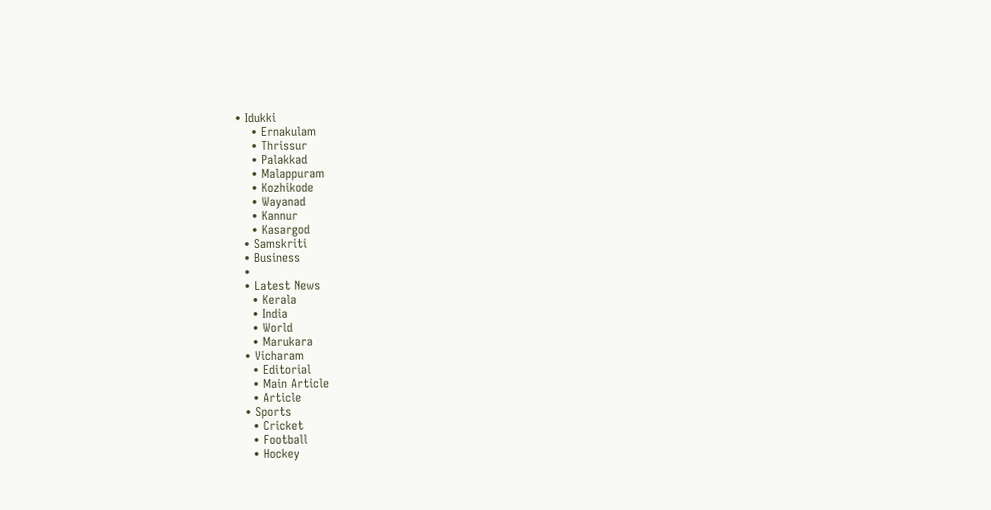• Idukki
    • Ernakulam
    • Thrissur
    • Palakkad
    • Malappuram
    • Kozhikode
    • Wayanad
    • Kannur
    • Kasargod
  • Samskriti
  • Business
  •
  • Latest News
    • Kerala
    • India
    • World
    • Marukara
  • Vicharam
    • Editorial
    • Main Article
    • Article
  • Sports
    • Cricket
    • Football
    • Hockey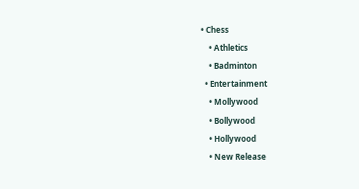• Chess
    • Athletics
    • Badminton
  • Entertainment
    • Mollywood
    • Bollywood
    • Hollywood
    • New Release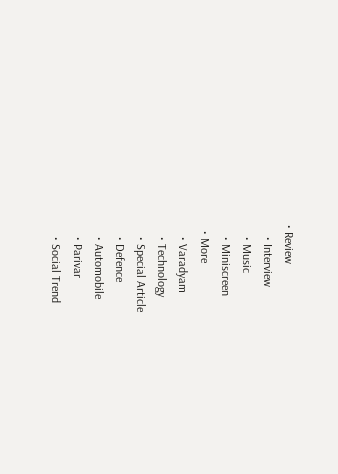• Review
    • Interview
    • Music
    • Miniscreen
  • More
    • Varadyam
    • Technology
    • Special Article
    • Defence
    • Automobile
    • Parivar
    • Social Trend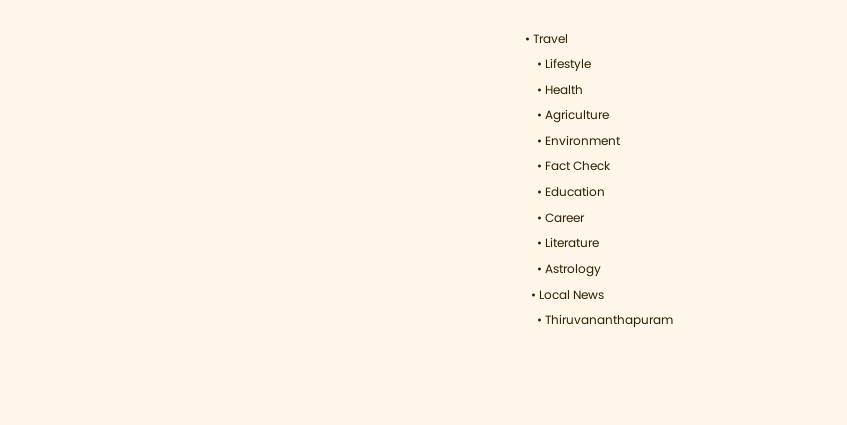• Travel
    • Lifestyle
    • Health
    • Agriculture
    • Environment
    • Fact Check
    • Education
    • Career
    • Literature
    • Astrology
  • Local News
    • Thiruvananthapuram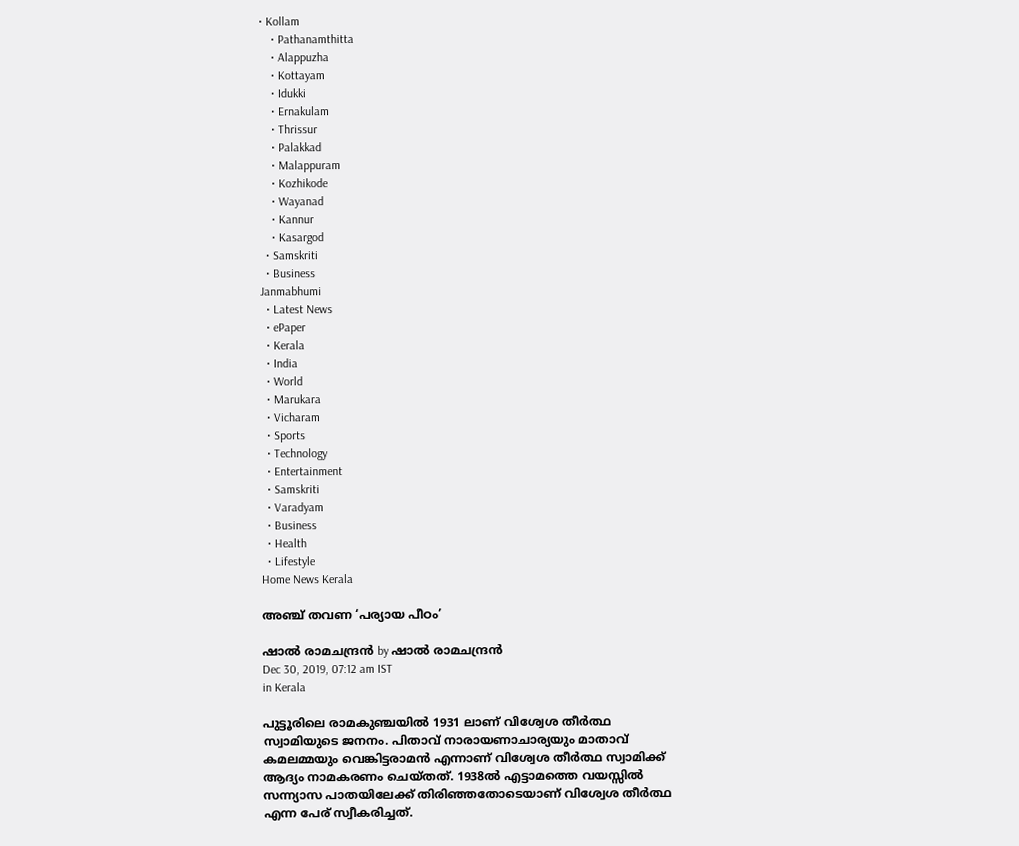• Kollam
    • Pathanamthitta
    • Alappuzha
    • Kottayam
    • Idukki
    • Ernakulam
    • Thrissur
    • Palakkad
    • Malappuram
    • Kozhikode
    • Wayanad
    • Kannur
    • Kasargod
  • Samskriti
  • Business
Janmabhumi
  • Latest News
  • ePaper
  • Kerala
  • India
  • World
  • Marukara
  • Vicharam
  • Sports
  • Technology
  • Entertainment
  • Samskriti
  • Varadyam
  • Business
  • Health
  • Lifestyle
Home News Kerala

അഞ്ച് തവണ ‘പര്യായ പീഠം’

ഷാല്‍ രാമചന്ദ്രന്‍ by ഷാല്‍ രാമചന്ദ്രന്‍
Dec 30, 2019, 07:12 am IST
in Kerala

പുട്ടൂരിലെ രാമകുഞ്ചയില്‍ 1931 ലാണ് വിശ്വേശ തീര്‍ത്ഥ സ്വാമിയുടെ ജനനം. പിതാവ് നാരായണാചാര്യയും മാതാവ് കമലമ്മയും വെങ്കിട്ടരാമന്‍ എന്നാണ് വിശ്വേശ തീര്‍ത്ഥ സ്വാമിക്ക് ആദ്യം നാമകരണം ചെയ്തത്. 1938ല്‍ എട്ടാമത്തെ വയസ്സില്‍ സന്ന്യാസ പാതയിലേക്ക് തിരിഞ്ഞതോടെയാണ് വിശ്വേശ തീര്‍ത്ഥ എന്ന പേര് സ്വീകരിച്ചത്.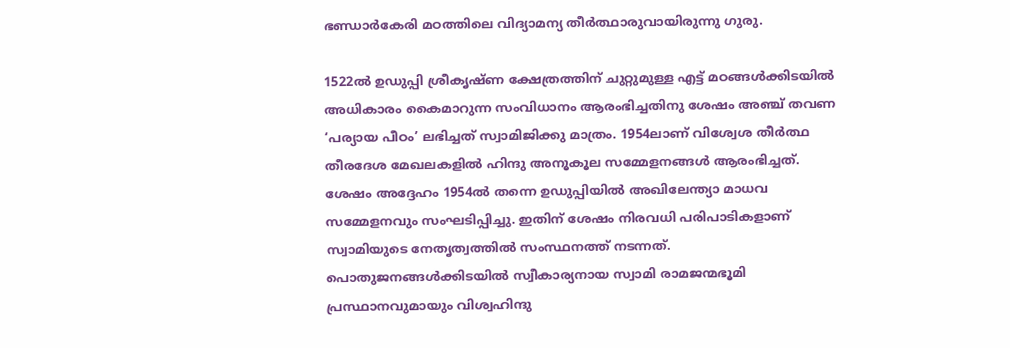ഭണ്ഡാര്‍കേരി മഠത്തിലെ വിദ്യാമന്യ തീര്‍ത്ഥാരുവായിരുന്നു ഗുരു.

1522ല്‍ ഉഡുപ്പി ശ്രീകൃഷ്ണ ക്ഷേത്രത്തിന് ചുറ്റുമുള്ള എട്ട് മഠങ്ങള്‍ക്കിടയില്‍ അധികാരം കൈമാറുന്ന സംവിധാനം ആരംഭിച്ചതിനു ശേഷം അഞ്ച് തവണ ‘പര്യായ പീഠം’ ലഭിച്ചത് സ്വാമിജിക്കു മാത്രം. 1954ലാണ് വിശ്വേശ തീര്‍ത്ഥ തീരദേശ മേഖലകളില്‍ ഹിന്ദു അനൂകൂല സമ്മേളനങ്ങള്‍ ആരംഭിച്ചത്. ശേഷം അദ്ദേഹം 1954ല്‍ തന്നെ ഉഡുപ്പിയില്‍ അഖിലേന്ത്യാ മാധവ സമ്മേളനവും സംഘടിപ്പിച്ചു. ഇതിന് ശേഷം നിരവധി പരിപാടികളാണ് സ്വാമിയുടെ നേതൃത്വത്തില്‍ സംസ്ഥനത്ത് നടന്നത്. പൊതുജനങ്ങള്‍ക്കിടയില്‍ സ്വീകാര്യനായ സ്വാമി രാമജന്മഭൂമി പ്രസ്ഥാനവുമായും വിശ്വഹിന്ദു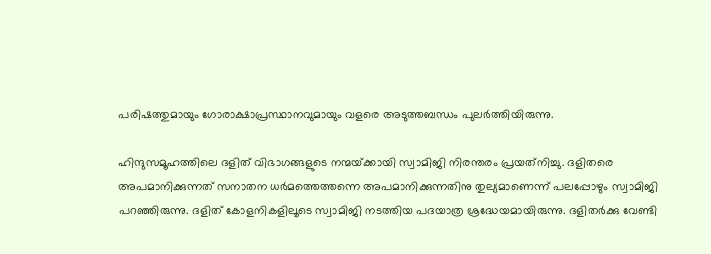പരിഷത്തുമായും ഗോരാക്ഷാപ്രസ്ഥാനവുമായും വളരെ അടുത്തബന്ധം പുലര്‍ത്തിയിരുന്നു.

ഹിന്ദുസമൂഹത്തിലെ ദളിത് വിഭാഗങ്ങളുടെ നന്മയ്‌ക്കായി സ്വാമിജി നിരന്തരം പ്രയത്‌നിച്ചു. ദളിതരെ അപമാനിക്കുന്നത് സനാതന ധര്‍മത്തെത്തന്നെ അപമാനിക്കുന്നതിനു തുല്യമാണെന്ന് പലപ്പോഴും സ്വാമിജി പറഞ്ഞിരുന്നു. ദളിത് കോളനികളിലൂടെ സ്വാമിജി നടത്തിയ പദയാത്ര ശ്രദ്ധേയമായിരുന്നു. ദളിതര്‍ക്കു വേണ്ടി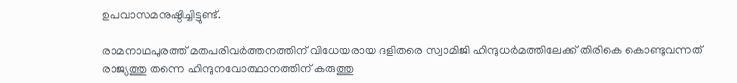ഉപവാസമനുഷ്ഠിച്ചിട്ടുണ്ട്.

രാമനാഥപുരത്ത് മതപരിവര്‍ത്തനത്തിന് വിധേയരായ ദളിതരെ സ്വാമിജി ഹിന്ദുധര്‍മത്തിലേക്ക് തിരികെ കൊണ്ടുവന്നത് രാജ്യത്തു തന്നെ ഹിന്ദുനവോത്ഥാനത്തിന് കരുത്തു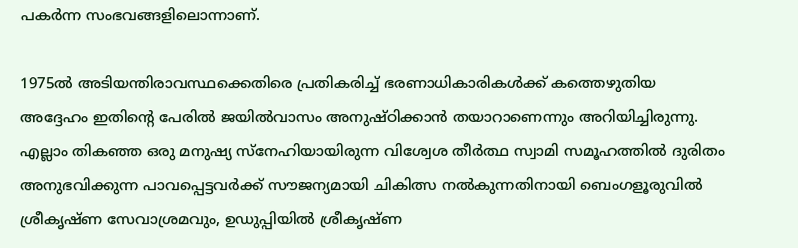പകര്‍ന്ന സംഭവങ്ങളിലൊന്നാണ്.

1975ല്‍ അടിയന്തിരാവസ്ഥക്കെതിരെ പ്രതികരിച്ച് ഭരണാധികാരികള്‍ക്ക് കത്തെഴുതിയ അദ്ദേഹം ഇതിന്റെ പേരില്‍ ജയില്‍വാസം അനുഷ്ഠിക്കാന്‍ തയാറാണെന്നും അറിയിച്ചിരുന്നു. എല്ലാം തികഞ്ഞ ഒരു മനുഷ്യ സ്‌നേഹിയായിരുന്ന വിശ്വേശ തീര്‍ത്ഥ സ്വാമി സമൂഹത്തില്‍ ദുരിതം അനുഭവിക്കുന്ന പാവപ്പെട്ടവര്‍ക്ക് സൗജന്യമായി ചികിത്സ നല്‍കുന്നതിനായി ബെംഗളൂരുവില്‍ ശ്രീകൃഷ്ണ സേവാശ്രമവും, ഉഡുപ്പിയില്‍ ശ്രീകൃഷ്ണ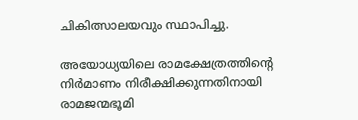ചികിത്സാലയവും സ്ഥാപിച്ചു.

അയോധ്യയിലെ രാമക്ഷേത്രത്തിന്റെ നിര്‍മാണം നിരീക്ഷിക്കുന്നതിനായി രാമജന്മഭൂമി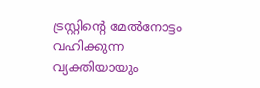ട്രസ്റ്റിന്റെ മേല്‍നോട്ടം വഹിക്കുന്ന വ്യക്തിയായും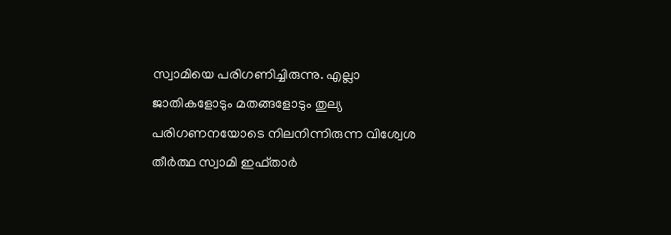സ്വാമിയെ പരിഗണിച്ചിരുന്നു. എല്ലാ ജാതികളോടും മതങ്ങളോടും തുല്യ പരിഗണനയോടെ നിലനിന്നിരുന്ന വിശ്വേശ തീര്‍ത്ഥ സ്വാമി ഇഫ്താര്‍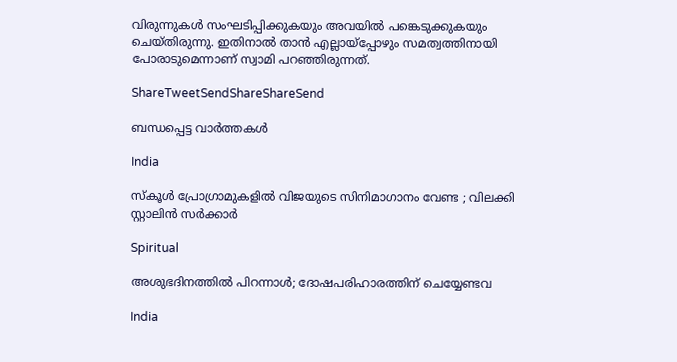വിരുന്നുകള്‍ സംഘടിപ്പിക്കുകയും അവയില്‍ പങ്കെടുക്കുകയും ചെയ്തിരുന്നു. ഇതിനാല്‍ താന്‍ എല്ലായ്‌പ്പോഴും സമത്വത്തിനായി പോരാടുമെന്നാണ് സ്വാമി പറഞ്ഞിരുന്നത്.

ShareTweetSendShareShareSend

ബന്ധപ്പെട്ട വാര്‍ത്തകള്‍

India

സ്കൂൾ പ്രോഗ്രാമുകളിൽ വിജയുടെ സിനിമാഗാനം വേണ്ട ; വിലക്കി സ്റ്റാലിൻ സർക്കാർ

Spiritual

അശുഭദിനത്തിൽ പിറന്നാൾ; ദോഷപരിഹാരത്തിന് ചെയ്യേണ്ടവ

India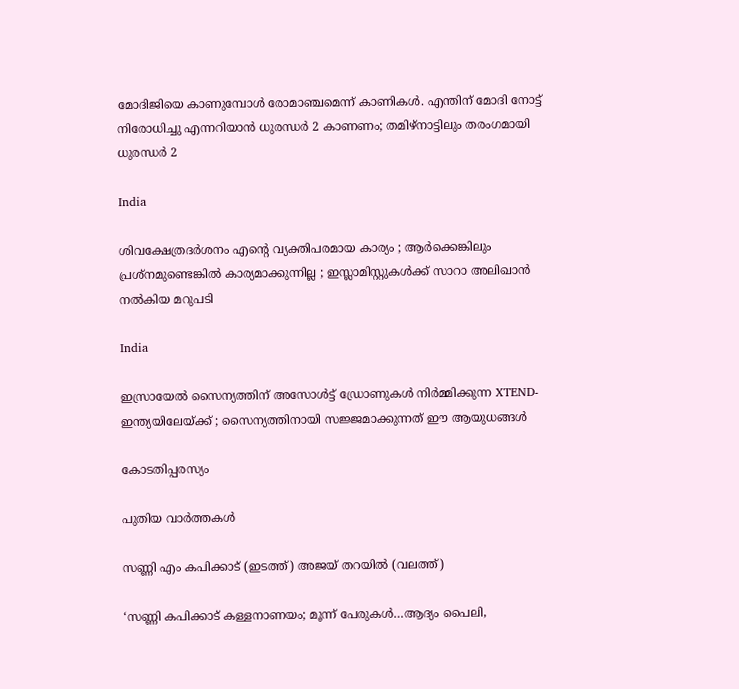മോദിജിയെ കാണുമ്പോള്‍ രോമാഞ്ചമെന്ന് കാണികള്‍. എന്തിന് മോദി നോട്ട് നിരോധിച്ചു എന്നറിയാന്‍ ധുരന്ധര്‍ 2 കാണണം; തമിഴ്നാട്ടിലും തരംഗമായി ധുരന്ധര്‍ 2

India

ശിവക്ഷേത്രദർശനം എന്റെ വ്യക്തിപരമായ കാര്യം ; ആർക്കെങ്കിലും പ്രശ്‌നമുണ്ടെങ്കിൽ കാര്യമാക്കുന്നില്ല ; ഇസ്ലാമിസ്റ്റുകൾക്ക് സാറാ അലിഖാൻ നൽകിയ മറുപടി

India

ഇസ്രായേൽ സൈന്യത്തിന് അസോൾട്ട് ഡ്രോണുകൾ നിർമ്മിക്കുന്ന XTEND- ഇന്ത്യയിലേയ്‌ക്ക് ; സൈന്യത്തിനായി സജ്ജമാക്കുന്നത് ഈ ആയുധങ്ങൾ

കോടതിപ്പരസ്യം

പുതിയ വാര്‍ത്തകള്‍

സണ്ണി എം കപിക്കാട് (ഇടത്ത്) അജയ് തറയില്‍ (വലത്ത്)

‘സണ്ണി കപിക്കാട് കള്ളനാണയം; മൂന്ന് പേരുകള്‍…ആദ്യം പൈലി,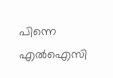പിന്നെ എല്‍ഐസി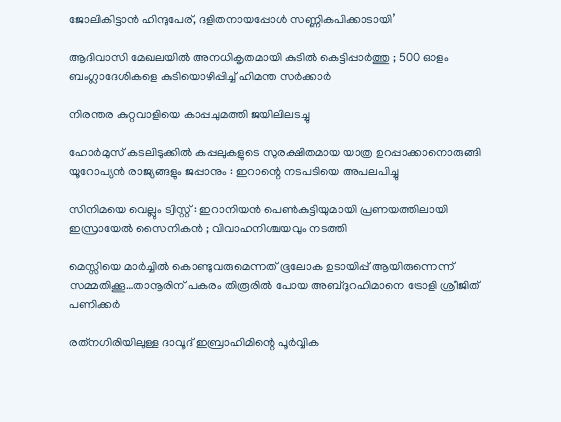ജോലികിട്ടാന്‍ ഹിന്ദുപേര്, ദളിതനായപ്പോള്‍ സണ്ണികപിക്കാടായി’

ആദിവാസി മേഖലയിൽ അനധികൃതമായി കുടിൽ കെട്ടിപ്പാർത്തു ; 500 ഓളം ബംഗ്ലാദേശികളെ കുടിയൊഴിപ്പിച്ച് ഹിമന്ത സർക്കാർ

നിരന്തര കുറ്റവാളിയെ കാപ്പചുമത്തി ജയിലിലടച്ചു

ഹോർമുസ് കടലിടുക്കിൽ കപ്പലുകളുടെ സുരക്ഷിതമായ യാത്ര ഉറപ്പാക്കാനൊരുങ്ങി യൂറോപ്യൻ രാജ്യങ്ങളും ജപ്പാനും : ഇറാന്റെ നടപടിയെ അപലപിച്ചു

സിനിമയെ വെല്ലും ട്വിസ്റ്റ് : ഇറാനിയൻ പെൺകുട്ടിയുമായി പ്രണയത്തിലായി ഇസ്രായേൽ സൈനികൻ ; വിവാഹനിശ്ചയവും നടത്തി

മെസ്സിയെ മാര്‍ച്ചില്‍ കൊണ്ടുവരുമെന്നത് ഭൂലോക ഉടായിപ്പ് ആയിരുന്നെന്ന് സമ്മതിക്കൂ…താനൂരിന് പകരം തിരൂരില്‍ പോയ അബ്ദുറഹിമാനെ ട്രോളി ശ്രീജിത് പണിക്കര്‍

രത്‌നഗിരിയിലുള്ള ദാവൂദ് ഇബ്രാഹിമിന്റെ പൂർവ്വിക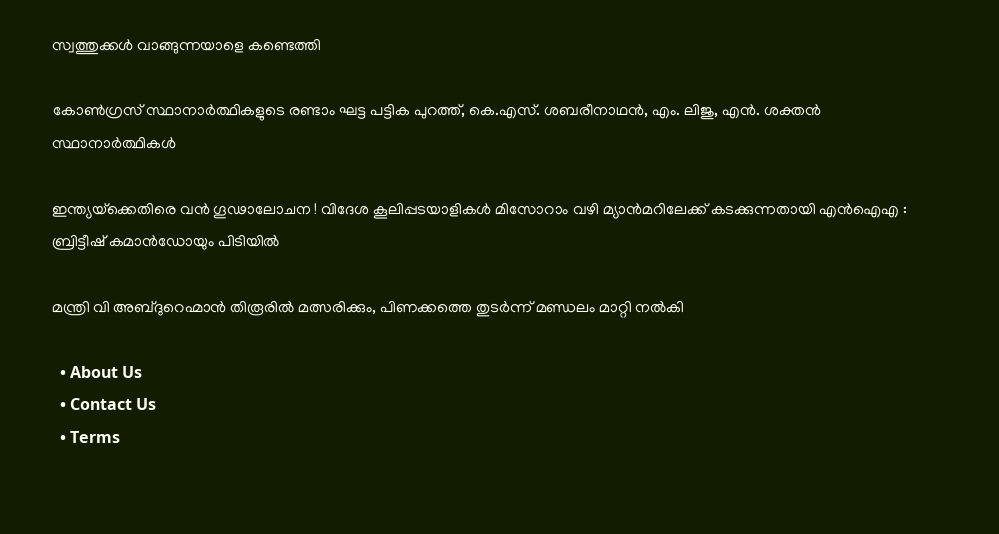സ്വത്തുക്കൾ വാങ്ങുന്നയാളെ കണ്ടെത്തി

കോണ്‍ഗ്രസ് സ്ഥാനാര്‍ത്ഥികളുടെ രണ്ടാം ഘട്ട പട്ടിക പുറത്ത്, കെ.എസ്. ശബരീനാഥന്‍, എം. ലിജു, എന്‍. ശക്തന്‍ സ്ഥാനാര്‍ത്ഥികള്‍

ഇന്ത്യയ്‌ക്കെതിരെ വൻ ഗൂഢാലോചന ! വിദേശ കൂലിപ്പടയാളികൾ മിസോറാം വഴി മ്യാൻമറിലേക്ക് കടക്കുന്നതായി എൻഐഎ : ബ്രിട്ടീഷ് കമാൻഡോയും പിടിയിൽ

മന്ത്രി വി അബ്ദുറെഹ്മാന്‍ തിരൂരില്‍ മത്സരിക്കും, പിണക്കത്തെ തുടര്‍ന്ന് മണ്ഡലം മാറ്റി നല്‍കി

  • About Us
  • Contact Us
  • Terms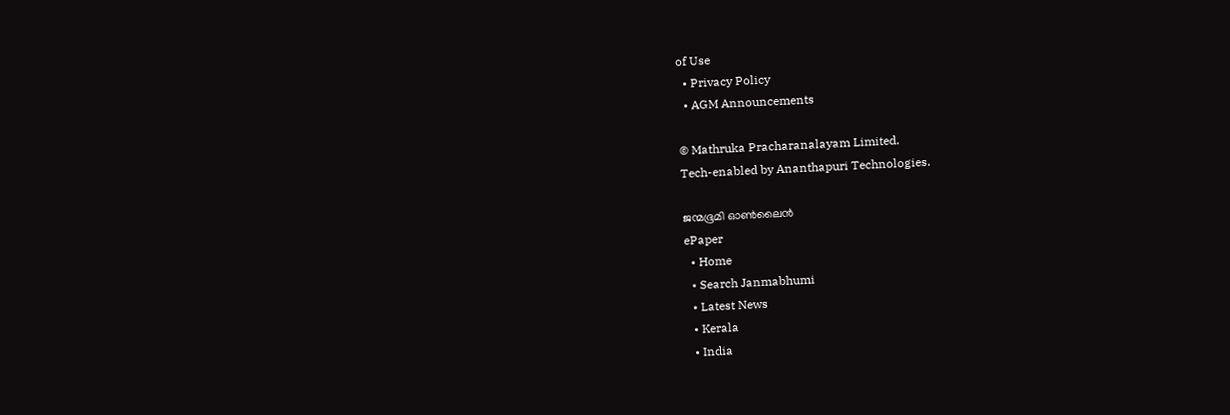of Use
  • Privacy Policy
  • AGM Announcements

© Mathruka Pracharanalayam Limited.
Tech-enabled by Ananthapuri Technologies.

ജന്മഭൂമി ഓണ്‍ലൈന്‍
ePaper
  • Home
  • Search Janmabhumi
  • Latest News
  • Kerala
  • India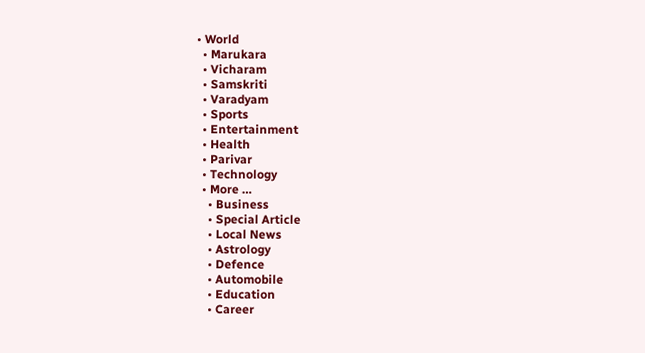• World
  • Marukara
  • Vicharam
  • Samskriti
  • Varadyam
  • Sports
  • Entertainment
  • Health
  • Parivar
  • Technology
  • More …
    • Business
    • Special Article
    • Local News
    • Astrology
    • Defence
    • Automobile
    • Education
    • Career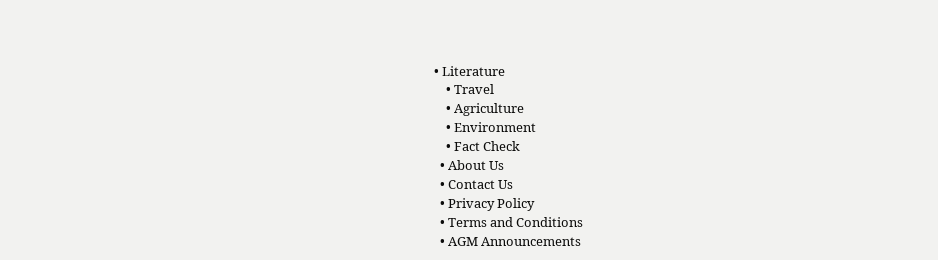• Literature
    • Travel
    • Agriculture
    • Environment
    • Fact Check
  • About Us
  • Contact Us
  • Privacy Policy
  • Terms and Conditions
  • AGM Announcements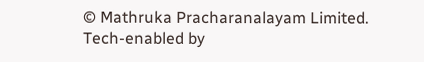© Mathruka Pracharanalayam Limited.
Tech-enabled by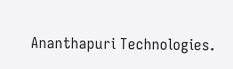Ananthapuri Technologies.